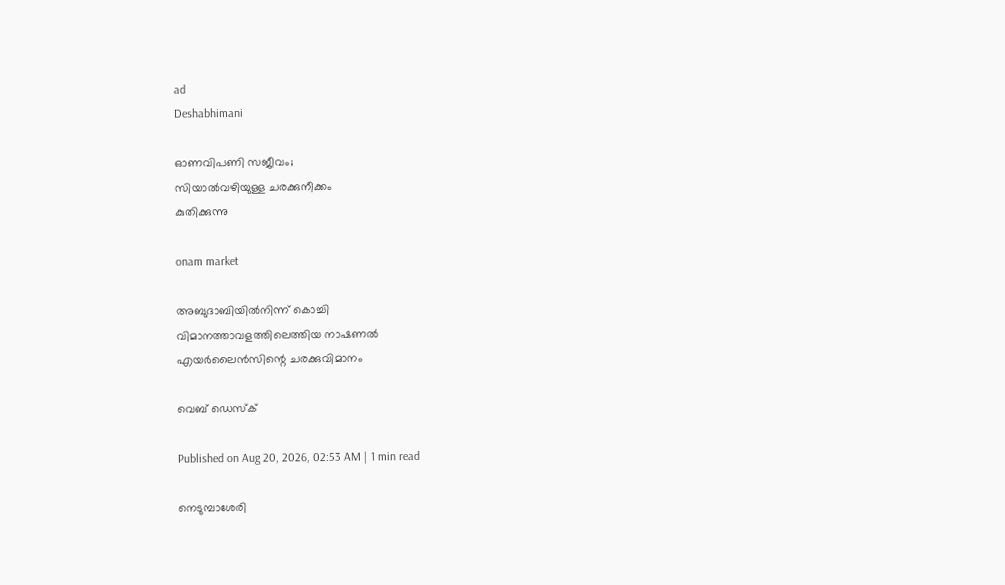ad
Deshabhimani

ഓണവിപണി സജീവം;
സിയാൽവഴിയുള്ള ചരക്കുനീക്കം
കുതിക്കുന്നു

onam market

അബുദാബിയിൽനിന്ന് കൊച്ചി
വിമാനത്താവളത്തിലെത്തിയ നാഷണൽ
എയർലൈൻസിന്റെ ചരക്കുവിമാനം

വെബ് ഡെസ്ക്

Published on Aug 20, 2026, 02:53 AM | 1 min read

നെടുമ്പാശേരി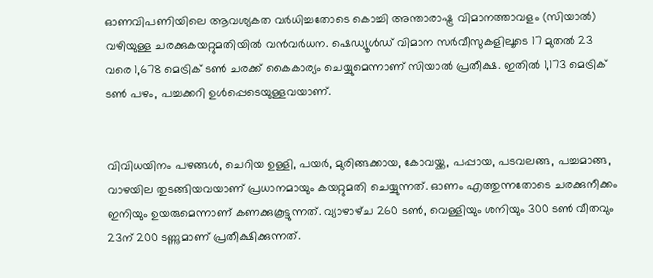ഓണവിപണിയിലെ ആവശ്യകത വർധിച്ചതോടെ കൊച്ചി അന്താരാഷ്ട്ര വിമാനത്താവളം (സിയാൽ) വഴിയുള്ള ചരക്കുകയറ്റുമതിയിൽ വൻവർധന. ഷെഡ്യൂൾഡ് വിമാന സർവീസുകളിലൂടെ 17 മുതൽ 23 വരെ 1,678 മെട്രിക് ടൺ ചരക്ക് കൈകാര്യം ചെയ്യുമെന്നാണ് സിയാൽ പ്രതീക്ഷ. ഇതിൽ 1,173 മെട്രിക് ടൺ പഴം, പച്ചക്കറി ഉൾപ്പെടെയുള്ളവയാണ്.


വിവിധയിനം പഴങ്ങൾ, ചെറിയ ഉള്ളി, പയർ, മുരിങ്ങക്കായ, കോവയ്ക്ക, പപ്പായ, പടവലങ്ങ, പച്ചമാങ്ങ, വാഴയില തുടങ്ങിയവയാണ് പ്രധാനമായും കയറ്റുമതി ചെയ്യുന്നത്. ഓണം എത്തുന്നതോടെ ചരക്കുനീക്കം ഇനിയും ഉയരുമെന്നാണ്‌ കണക്കുകൂട്ടുന്നത്‌. വ്യാഴാഴ്‌ച 260 ടൺ, വെള്ളിയും ശനിയും 300 ടൺ വീതവും 23ന് 200 ടണ്ണുമാണ് പ്രതീക്ഷിക്കുന്നത്.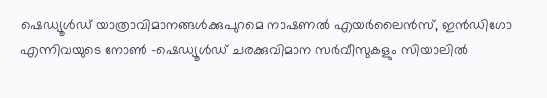ഷെഡ്യൂൾഡ് യാത്രാവിമാനങ്ങൾക്കുപുറമെ നാഷണൽ എയർലൈൻസ്, ഇൻഡിഗോ എന്നിവയുടെ നോൺ -ഷെഡ്യൂൾഡ് ചരക്കുവിമാന സർവീസുകളും സിയാലിൽ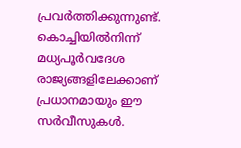പ്രവർത്തിക്കുന്നുണ്ട്. കൊച്ചിയിൽനിന്ന് മധ്യപൂർവദേശ രാജ്യങ്ങളിലേക്കാണ് പ്രധാനമായും ഈ സർവീസുകൾ.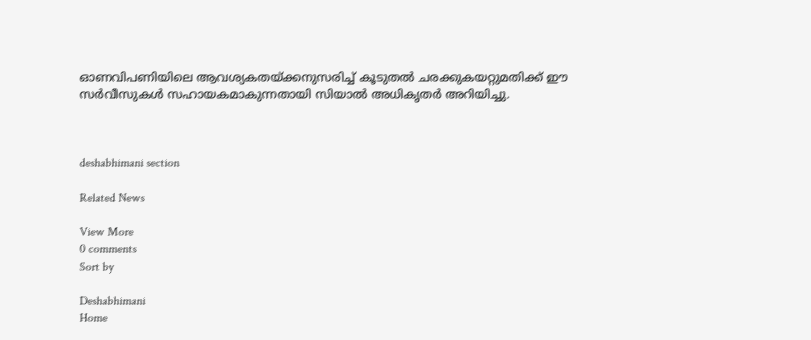ഓണവിപണിയിലെ ആവശ്യകതയ്ക്കനുസരിച്ച് കൂടുതൽ ചരക്കുകയറ്റുമതിക്ക് ഇ‍ൗ സർവീസുകൾ സഹായകമാകുന്നതായി സിയാൽ അധികൃതർ അറിയിച്ചു.



deshabhimani section

Related News

View More
0 comments
Sort by

Deshabhimani
Home